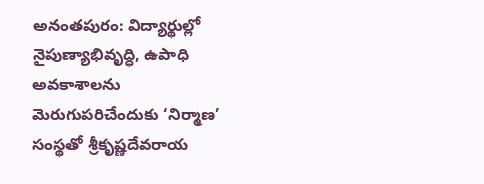అనంతపురం: విద్యార్థుల్లో నైపుణ్యాభివృద్ధి, ఉపాధి అవకాశాలను మెరుగుపరిచేందుకు ‘నిర్మాణ’ సంస్థతో శ్రీకృష్ణదేవరాయ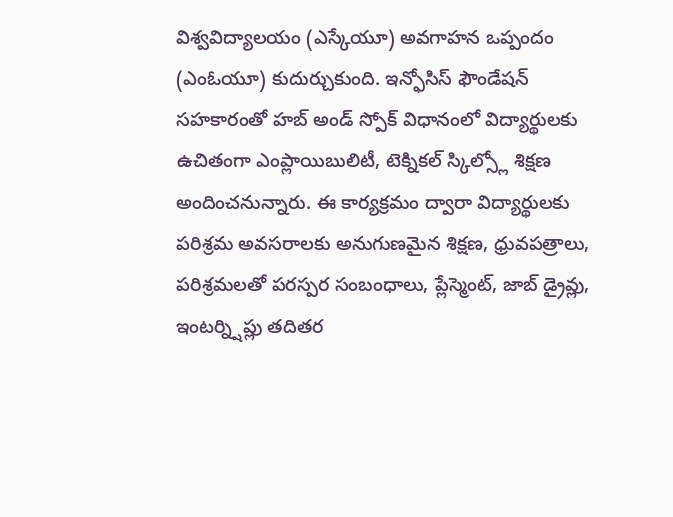విశ్వవిద్యాలయం (ఎస్కేయూ) అవగాహన ఒప్పందం (ఎంఓయూ) కుదుర్చుకుంది. ఇన్ఫోసిస్ ఫౌండేషన్ సహకారంతో హబ్ అండ్ స్పోక్ విధానంలో విద్యార్థులకు ఉచితంగా ఎంప్లాయిబులిటీ, టెక్నికల్ స్కిల్స్లో శిక్షణ అందించనున్నారు. ఈ కార్యక్రమం ద్వారా విద్యార్థులకు పరిశ్రమ అవసరాలకు అనుగుణమైన శిక్షణ, ధ్రువపత్రాలు, పరిశ్రమలతో పరస్పర సంబంధాలు, ప్లేస్మెంట్, జాబ్ డ్రైవ్లు, ఇంటర్న్షిప్లు తదితర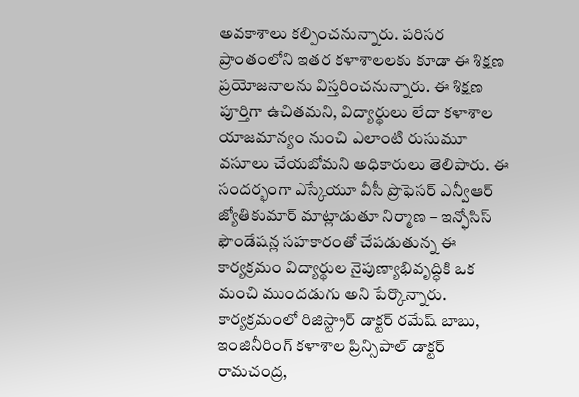అవకాశాలు కల్పించనున్నారు. పరిసర ప్రాంతంలోని ఇతర కళాశాలలకు కూడా ఈ శిక్షణ ప్రయోజనాలను విస్తరించనున్నారు. ఈ శిక్షణ పూర్తిగా ఉచితమని, విద్యార్థులు లేదా కళాశాల యాజమాన్యం నుంచి ఎలాంటి రుసుమూ వసూలు చేయబోమని అధికారులు తెలిపారు. ఈ సందర్భంగా ఎస్కేయూ వీసీ ప్రొఫెసర్ ఎన్వీఆర్ జ్యోతికుమార్ మాట్లాడుతూ నిర్మాణ – ఇన్ఫోసిస్ ఫౌండేషన్ల సహకారంతో చేపడుతున్న ఈ కార్యక్రమం విద్యార్థుల నైపుణ్యాభివృద్ధికి ఒక మంచి ముందడుగు అని పేర్కొన్నారు. కార్యక్రమంలో రిజిస్ట్రార్ డాక్టర్ రమేష్ బాబు, ఇంజినీరింగ్ కళాశాల ప్రిన్సిపాల్ డాక్టర్ రామచంద్ర,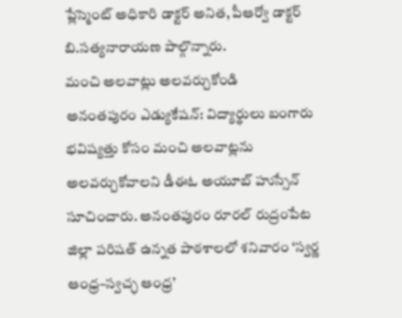ప్లేస్మెంట్ అధికారి డాక్టర్ అనిత, పీఆర్వో డాక్టర్ బి.సత్యనారాయణ పాల్గొన్నారు.
మంచి అలవాట్లు అలవర్చుకోండి
అనంతపురం ఎడ్యుకేషన్: విద్యార్థులు బంగారు భవిష్యత్తు కోసం మంచి అలవాట్లను అలవర్చుకోవాలని డీఈఓ అయూబ్ హుస్సేన్ సూచించారు. అనంతపురం రూరల్ రుద్రంపేట జిల్లా పరిషత్ ఉన్నత పాఠశాలలో శనివారం ‘స్వర్ణ ఆంధ్ర–స్వచ్ఛ ఆంధ్ర’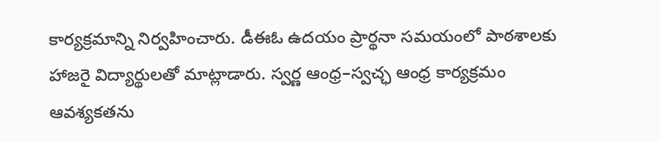కార్యక్రమాన్ని నిర్వహించారు. డీఈఓ ఉదయం ప్రార్థనా సమయంలో పాఠశాలకు హాజరై విద్యార్థులతో మాట్లాడారు. స్వర్ణ ఆంధ్ర–స్వచ్ఛ ఆంధ్ర కార్యక్రమం ఆవశ్యకతను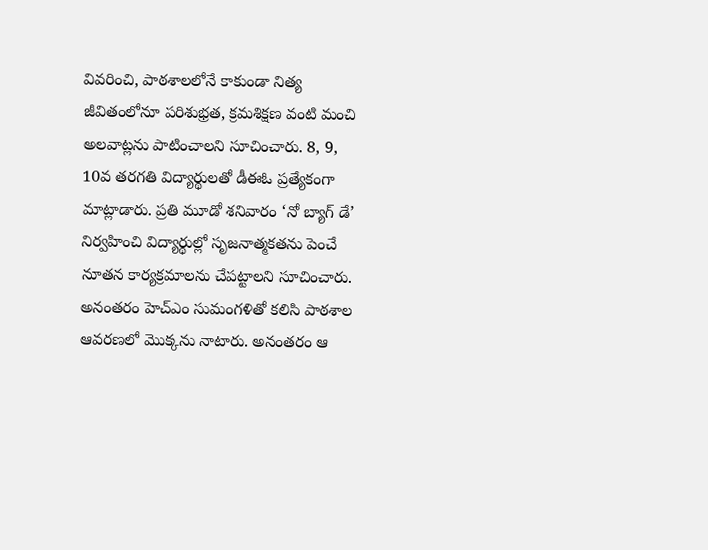వివరించి, పాఠశాలలోనే కాకుండా నిత్య జీవితంలోనూ పరిశుభ్రత, క్రమశిక్షణ వంటి మంచి అలవాట్లను పాటించాలని సూచించారు. 8, 9, 10వ తరగతి విద్యార్థులతో డీఈఓ ప్రత్యేకంగా మాట్లాడారు. ప్రతి మూడో శనివారం ‘నో బ్యాగ్ డే’ నిర్వహించి విద్యార్థుల్లో సృజనాత్మకతను పెంచే నూతన కార్యక్రమాలను చేపట్టాలని సూచించారు. అనంతరం హెచ్ఎం సుమంగళితో కలిసి పాఠశాల ఆవరణలో మొక్కను నాటారు. అనంతరం ఆ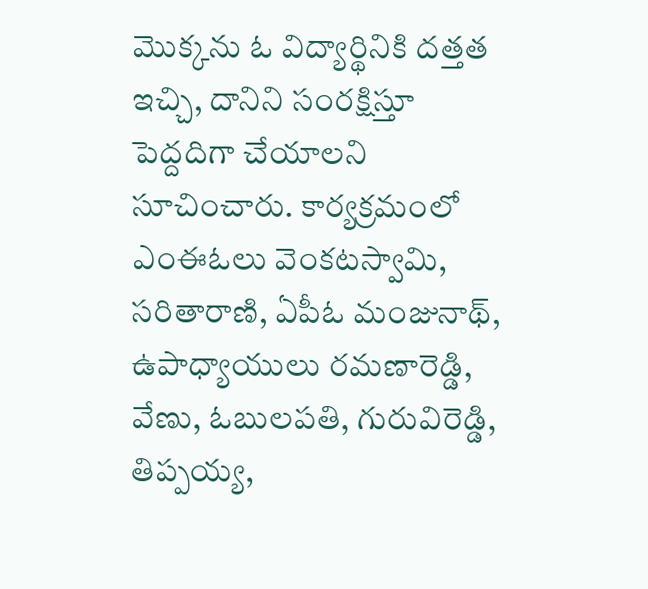మొక్కను ఓ విద్యార్థినికి దత్తత ఇచ్చి, దానిని సంరక్షిస్తూ పెద్దదిగా చేయాలని సూచించారు. కార్యక్రమంలో ఎంఈఓలు వెంకటస్వామి, సరితారాణి, ఏపీఓ మంజునాథ్, ఉపాధ్యాయులు రమణారెడ్డి, వేణు, ఓబులపతి, గురువిరెడ్డి, తిప్పయ్య,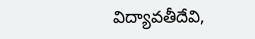విద్యావతీదేవి,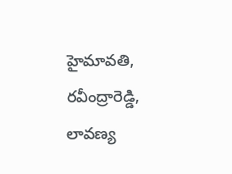హైమావతి, రవీంద్రారెడ్డి, లావణ్య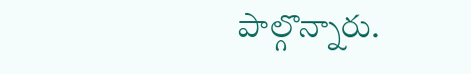పాల్గొన్నారు.